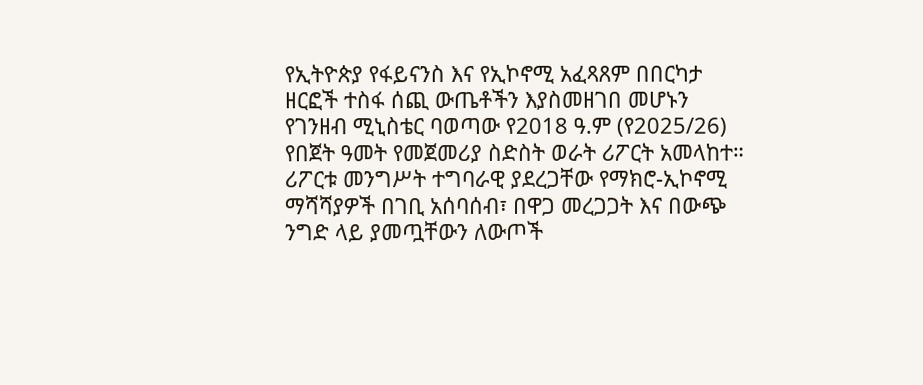የኢትዮጵያ የፋይናንስ እና የኢኮኖሚ አፈጻጸም በበርካታ ዘርፎች ተስፋ ሰጪ ውጤቶችን እያስመዘገበ መሆኑን የገንዘብ ሚኒስቴር ባወጣው የ2018 ዓ.ም (የ2025/26) የበጀት ዓመት የመጀመሪያ ስድስት ወራት ሪፖርት አመላከተ።
ሪፖርቱ መንግሥት ተግባራዊ ያደረጋቸው የማክሮ-ኢኮኖሚ ማሻሻያዎች በገቢ አሰባሰብ፣ በዋጋ መረጋጋት እና በውጭ ንግድ ላይ ያመጧቸውን ለውጦች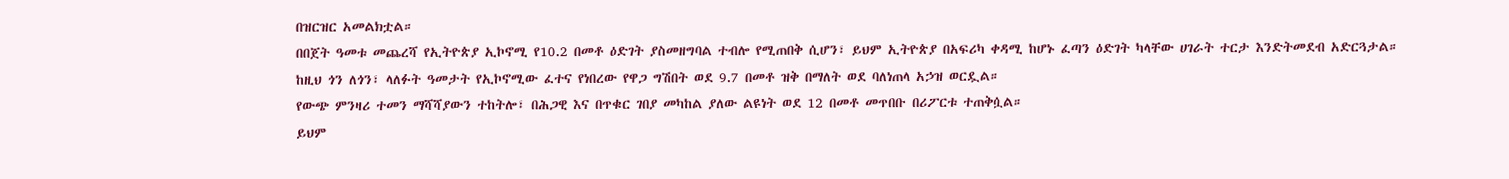በዝርዝር አመልክቷል።
በበጀት ዓመቱ መጨረሻ የኢትዮጵያ ኢኮኖሚ የ10.2 በመቶ ዕድገት ያስመዘግባል ተብሎ የሚጠበቅ ሲሆን፣ ይህም ኢትዮጵያ በአፍሪካ ቀዳሚ ከሆኑ ፈጣን ዕድገት ካላቸው ሀገራት ተርታ እንድትመደብ አድርጓታል።
ከዚህ ጎን ለጎን፣ ላለፉት ዓመታት የኢኮኖሚው ፈተና የነበረው የዋጋ ግሽበት ወደ 9.7 በመቶ ዝቅ በማለት ወደ ባለነጠላ አኃዝ ወርዷል።
የውጭ ምንዛሪ ተመን ማሻሻያውን ተከትሎ፣ በሕጋዊ እና በጥቁር ገበያ መካከል ያለው ልዩነት ወደ 12 በመቶ መጥበቡ በሪፖርቱ ተጠቅሷል።
ይህም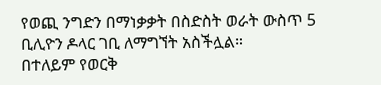የወጪ ንግድን በማነቃቃት በስድስት ወራት ውስጥ 5 ቢሊዮን ዶላር ገቢ ለማግኘት አስችሏል።
በተለይም የወርቅ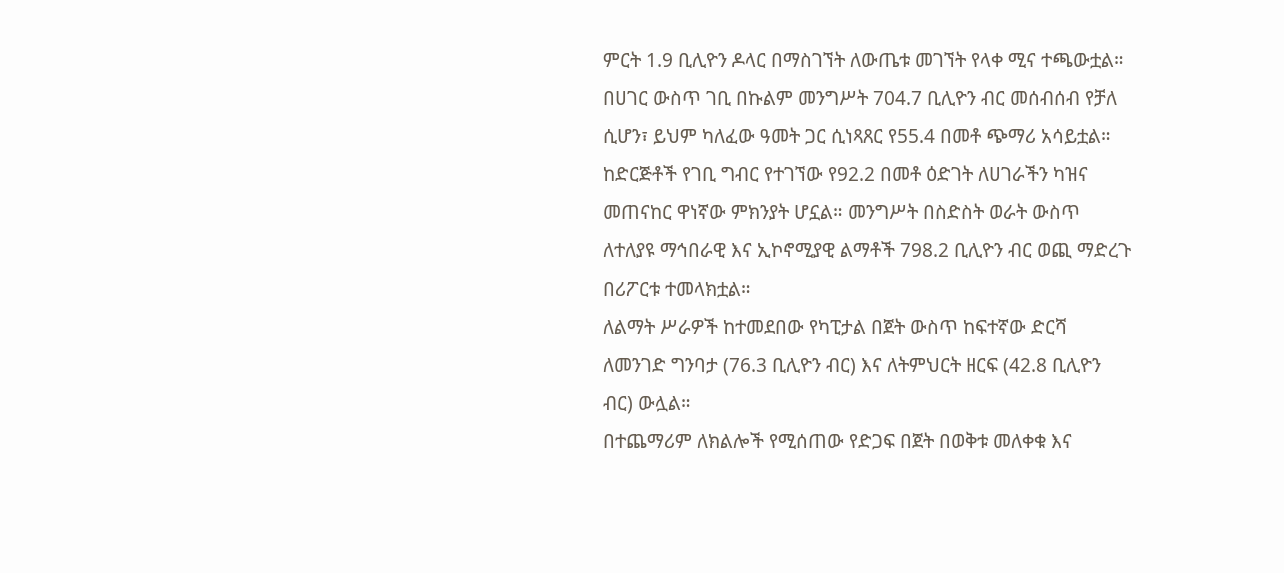ምርት 1.9 ቢሊዮን ዶላር በማስገኘት ለውጤቱ መገኘት የላቀ ሚና ተጫውቷል። በሀገር ውስጥ ገቢ በኩልም መንግሥት 704.7 ቢሊዮን ብር መሰብሰብ የቻለ ሲሆን፣ ይህም ካለፈው ዓመት ጋር ሲነጻጸር የ55.4 በመቶ ጭማሪ አሳይቷል።
ከድርጅቶች የገቢ ግብር የተገኘው የ92.2 በመቶ ዕድገት ለሀገራችን ካዝና መጠናከር ዋነኛው ምክንያት ሆኗል። መንግሥት በስድስት ወራት ውስጥ ለተለያዩ ማኅበራዊ እና ኢኮኖሚያዊ ልማቶች 798.2 ቢሊዮን ብር ወጪ ማድረጉ በሪፖርቱ ተመላክቷል።
ለልማት ሥራዎች ከተመደበው የካፒታል በጀት ውስጥ ከፍተኛው ድርሻ ለመንገድ ግንባታ (76.3 ቢሊዮን ብር) እና ለትምህርት ዘርፍ (42.8 ቢሊዮን ብር) ውሏል።
በተጨማሪም ለክልሎች የሚሰጠው የድጋፍ በጀት በወቅቱ መለቀቁ እና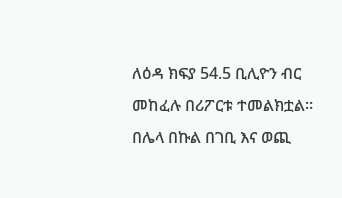ለዕዳ ክፍያ 54.5 ቢሊዮን ብር መከፈሉ በሪፖርቱ ተመልክቷል።
በሌላ በኩል በገቢ እና ወጪ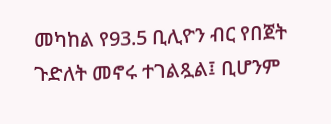መካከል የ93.5 ቢሊዮን ብር የበጀት ጉድለት መኖሩ ተገልጿል፤ ቢሆንም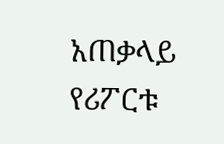አጠቃላይ የሪፖርቱ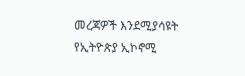መረጃዎች እንደሚያሳዩት የኢትዮጵያ ኢኮኖሚ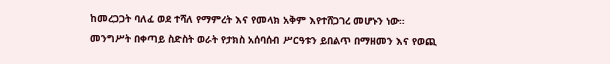ከመረጋጋት ባለፈ ወደ ተሻለ የማምረት እና የመላክ አቅም እየተሸጋገረ መሆኑን ነው።
መንግሥት በቀጣይ ስድስት ወራት የታክስ አሰባሰብ ሥርዓቱን ይበልጥ በማዘመን እና የወጪ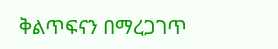ቅልጥፍናን በማረጋገጥ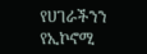የሀገራችንን የኢኮኖሚ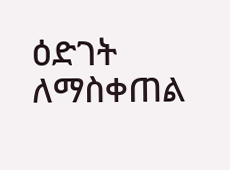ዕድገት ለማስቀጠል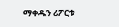ማቀዱን ሪፖርቱ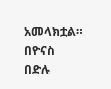አመላክቷል።
በዮናስ በድሉ